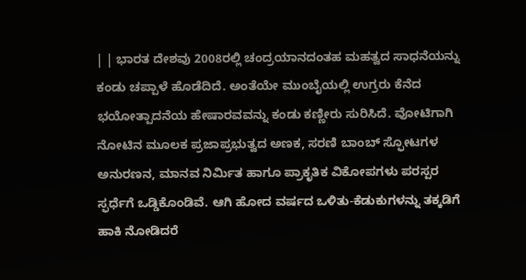| | ಭಾರತ ದೇಶವು 2008ರಲ್ಲಿ ಚಂದ್ರಯಾನದಂತಹ ಮಹತ್ವದ ಸಾಧನೆಯನ್ನು ಕಂಡು ಚಪ್ಪಾಳೆ ಹೊಡೆದಿದೆ. ಅಂತೆಯೇ ಮುಂಬೈಯಲ್ಲಿ ಉಗ್ರರು ಕೆನೆದ ಭಯೋತ್ಪಾದನೆಯ ಹೇಷಾರವವನ್ನು ಕಂಡು ಕಣ್ಣೀರು ಸುರಿಸಿದೆ. ವೋಟಿಗಾಗಿ ನೋಟಿನ ಮೂಲಕ ಪ್ರಜಾಪ್ರಭುತ್ವದ ಅಣಕ, ಸರಣಿ ಬಾಂಬ್ ಸ್ಫೋಟಗಳ ಅನುರಣನ, ಮಾನವ ನಿರ್ಮಿತ ಹಾಗೂ ಪ್ರಾಕೃತಿಕ ವಿಕೋಪಗಳು ಪರಸ್ಪರ ಸ್ಫರ್ಧೆಗೆ ಒಡ್ಡಿಕೊಂಡಿವೆ. ಆಗಿ ಹೋದ ವರ್ಷದ ಒಳಿತು-ಕೆಡುಕುಗಳನ್ನು ತಕ್ಕಡಿಗೆ ಹಾಕಿ ನೋಡಿದರೆ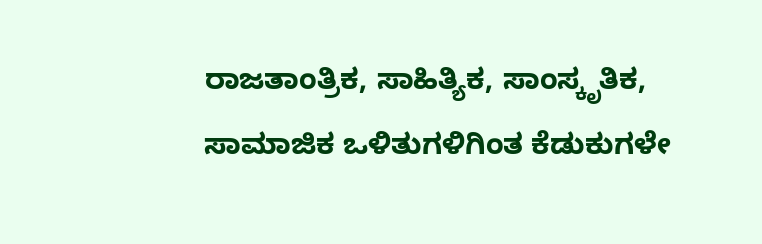ರಾಜತಾಂತ್ರಿಕ, ಸಾಹಿತ್ಯಿಕ, ಸಾಂಸ್ಕೃತಿಕ, ಸಾಮಾಜಿಕ ಒಳಿತುಗಳಿಗಿಂತ ಕೆಡುಕುಗಳೇ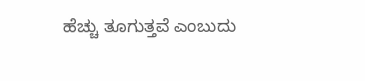ಹೆಚ್ಚು ತೂಗುತ್ತವೆ ಎಂಬುದು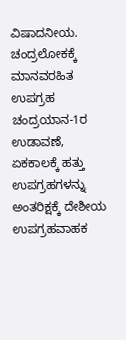ವಿಷಾದನೀಯ. ಚಂದ್ರಲೋಕಕ್ಕೆ ಮಾನವರಹಿತ ಉಪಗ್ರಹ ಚಂದ್ರಯಾನ-1ರ ಉಡಾವಣೆ, ಏಕಕಾಲಕ್ಕೆ ಹತ್ತು ಉಪಗ್ರಹಗಳನ್ನು ಅಂತರಿಕ್ಷಕ್ಕೆ ದೇಶೀಯ ಉಪಗ್ರಹವಾಹಕ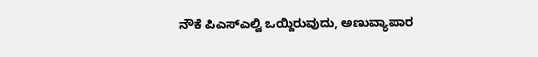ನೌಕೆ ಪಿಎಸ್ಎಲ್ವಿ ಒಯ್ದಿರುವುದು, ಅಣುವ್ಯಾಪಾರ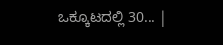ಒಕ್ಕೂಟದಲ್ಲಿ 30... |